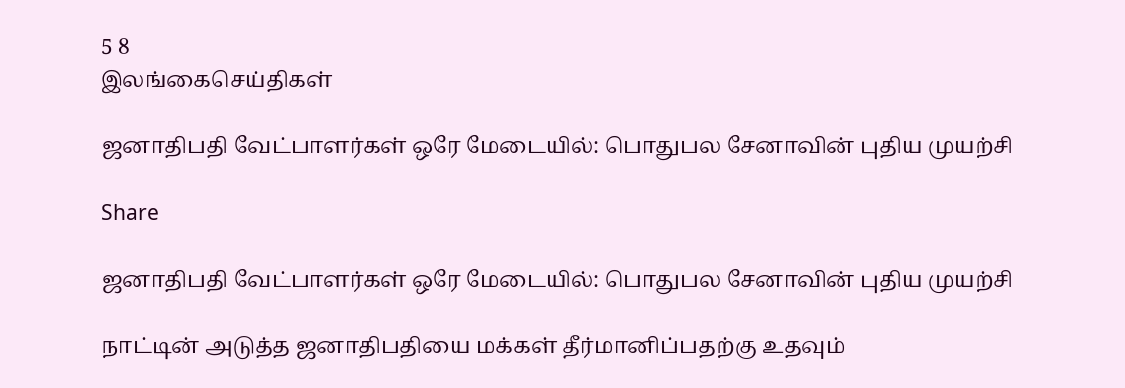5 8
இலங்கைசெய்திகள்

ஜனாதிபதி வேட்பாளர்கள் ஒரே மேடையில்: பொதுபல சேனாவின் புதிய முயற்சி

Share

ஜனாதிபதி வேட்பாளர்கள் ஒரே மேடையில்: பொதுபல சேனாவின் புதிய முயற்சி

நாட்டின் அடுத்த ஜனாதிபதியை மக்கள் தீர்மானிப்பதற்கு உதவும்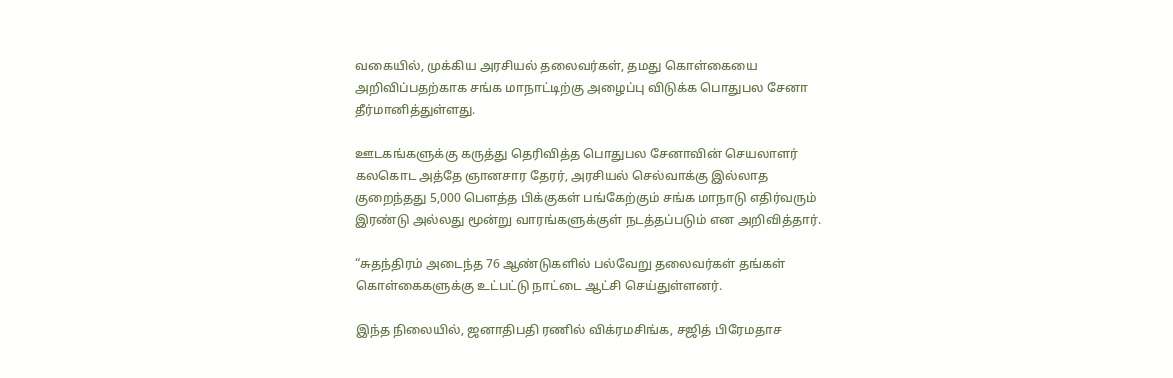வகையில், முக்கிய அரசியல் தலைவர்கள், தமது கொள்கையை அறிவிப்பதற்காக சங்க மாநாட்டிற்கு அழைப்பு விடுக்க பொதுபல சேனா தீர்மானித்துள்ளது.

ஊடகங்களுக்கு கருத்து தெரிவித்த பொதுபல சேனாவின் செயலாளர் கலகொட அத்தே ஞானசார தேரர், அரசியல் செல்வாக்கு இல்லாத குறைந்தது 5,000 பௌத்த பிக்குகள் பங்கேற்கும் சங்க மாநாடு எதிர்வரும் இரண்டு அல்லது மூன்று வாரங்களுக்குள் நடத்தப்படும் என அறிவித்தார்.

“சுதந்திரம் அடைந்த 76 ஆண்டுகளில் பல்வேறு தலைவர்கள் தங்கள் கொள்கைகளுக்கு உட்பட்டு நாட்டை ஆட்சி செய்துள்ளனர்.

இந்த நிலையில், ஜனாதிபதி ரணில் விக்ரமசிங்க, சஜித் பிரேமதாச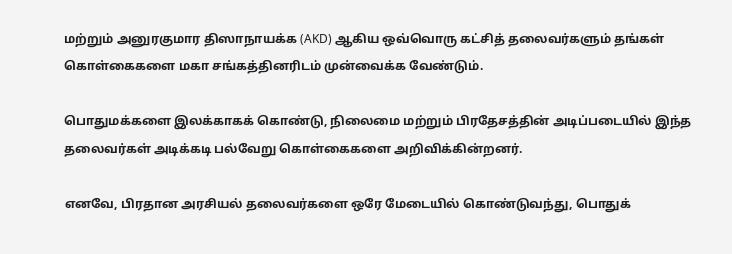மற்றும் அனுரகுமார திஸாநாயக்க (AKD) ஆகிய ஒவ்வொரு கட்சித் தலைவர்களும் தங்கள் கொள்கைகளை மகா சங்கத்தினரிடம் முன்வைக்க வேண்டும்.

பொதுமக்களை இலக்காகக் கொண்டு, நிலைமை மற்றும் பிரதேசத்தின் அடிப்படையில் இந்த தலைவர்கள் அடிக்கடி பல்வேறு கொள்கைகளை அறிவிக்கின்றனர்.

எனவே, பிரதான அரசியல் தலைவர்களை ஒரே மேடையில் கொண்டுவந்து, பொதுக்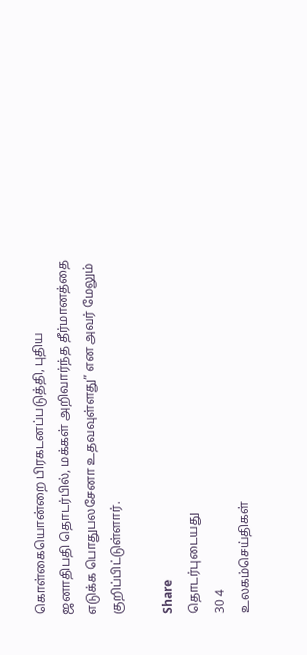கொள்கையொன்றை பிரகடனப்படுத்தி, புதிய ஜனாதிபதி தொடர்பில், மக்கள் அறிவார்ந்த தீர்மானத்தை எடுக்க பொதுபலசேனா உதவவுள்ளது” என அவர் மேலும் குறிப்பிட்டுள்ளார்.

Share
தொடர்புடையது
30 4
உலகம்செய்திகள்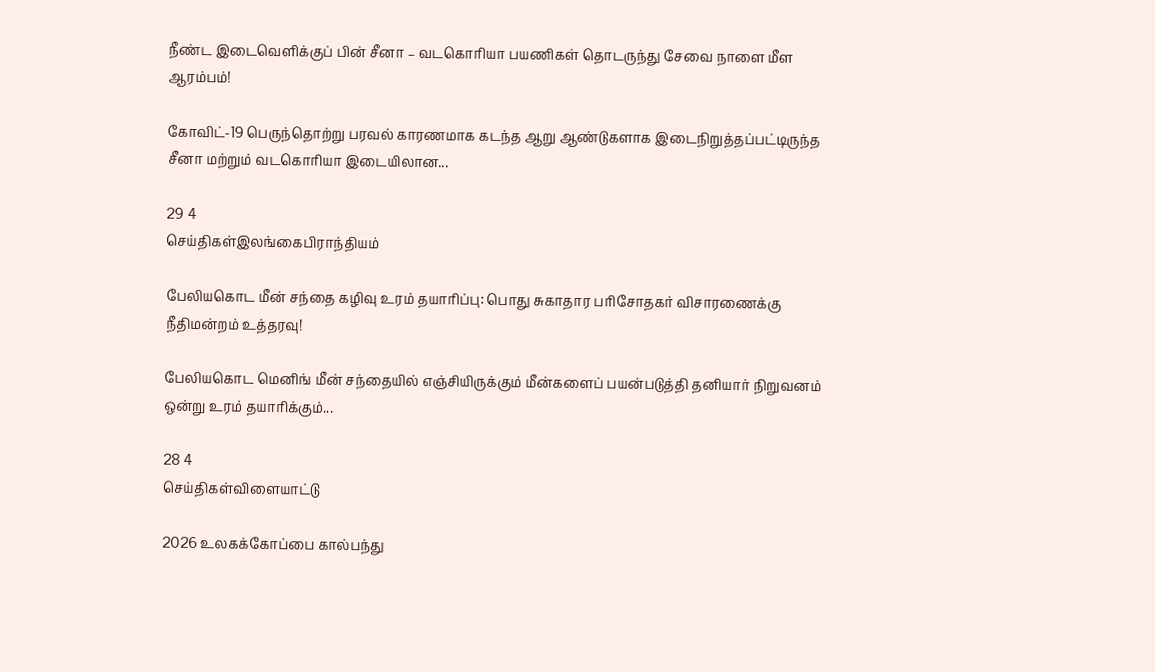நீண்ட இடைவெளிக்குப் பின் சீனா – வடகொரியா பயணிகள் தொடருந்து சேவை நாளை மீள ஆரம்பம்!

கோவிட்-19 பெருந்தொற்று பரவல் காரணமாக கடந்த ஆறு ஆண்டுகளாக இடைநிறுத்தப்பட்டிருந்த சீனா மற்றும் வடகொரியா இடையிலான...

29 4
செய்திகள்இலங்கைபிராந்தியம்

பேலியகொட மீன் சந்தை கழிவு உரம் தயாரிப்பு: பொது சுகாதார பரிசோதகர் விசாரணைக்கு நீதிமன்றம் உத்தரவு!

பேலியகொட மெனிங் மீன் சந்தையில் எஞ்சியிருக்கும் மீன்களைப் பயன்படுத்தி தனியார் நிறுவனம் ஒன்று உரம் தயாரிக்கும்...

28 4
செய்திகள்விளையாட்டு

2026 உலகக்கோப்பை கால்பந்து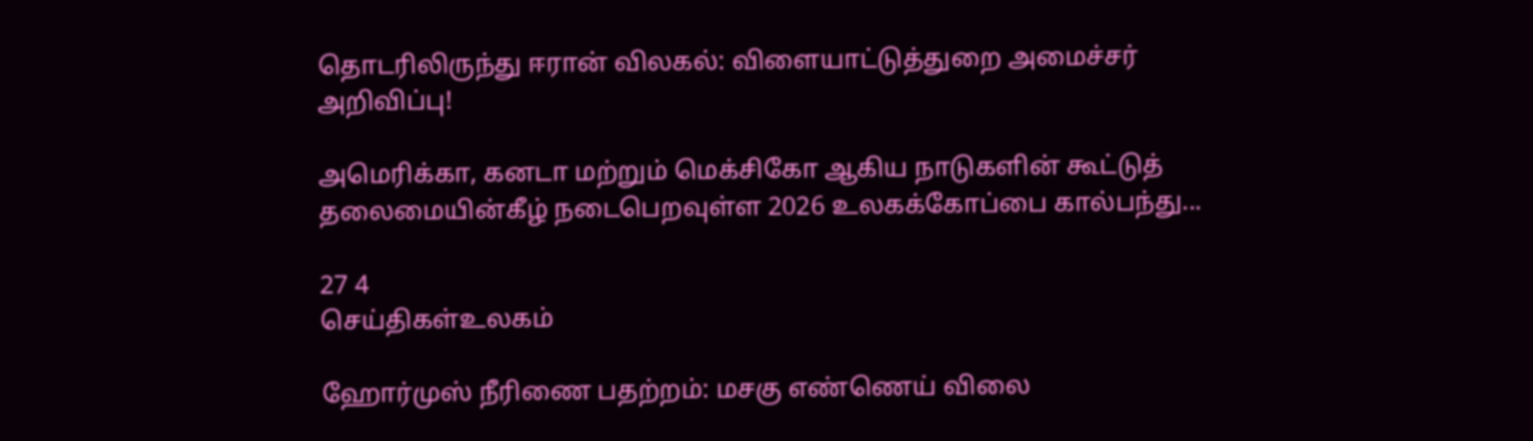தொடரிலிருந்து ஈரான் விலகல்: விளையாட்டுத்துறை அமைச்சர் அறிவிப்பு!

அமெரிக்கா, கனடா மற்றும் மெக்சிகோ ஆகிய நாடுகளின் கூட்டுத் தலைமையின்கீழ் நடைபெறவுள்ள 2026 உலகக்கோப்பை கால்பந்து...

27 4
செய்திகள்உலகம்

ஹோர்முஸ் நீரிணை பதற்றம்: மசகு எண்ணெய் விலை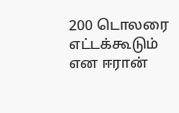200 டொலரை எட்டக்கூடும் என ஈரான்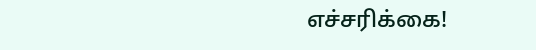எச்சரிக்கை!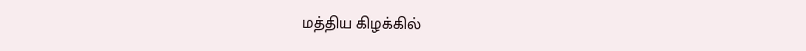மத்திய கிழக்கில்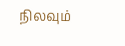நிலவும்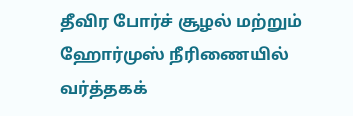தீவிர போர்ச் சூழல் மற்றும் ஹோர்முஸ் நீரிணையில் வர்த்தகக்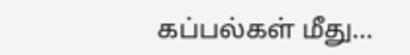கப்பல்கள் மீது...